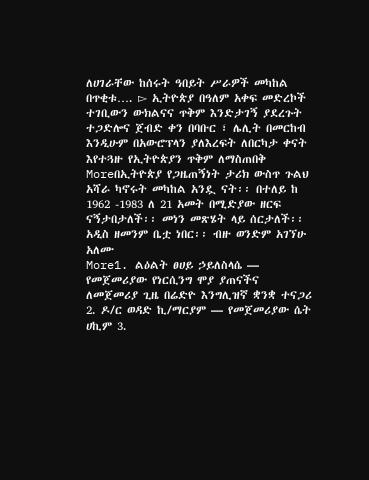ለሀገራቸው ከሰሩት ዓበይት ሥራዎች መካከል በጥቂቱ…. ▻ ኢትዮጵያ በዓለም አቀፍ መድረኮች ተገቢውን ውክልናና ጥቅም እንድታገኝ ያደረጉት ተጋድሎና ጀብድ ቀን በባቡር ፣ ሌሊት በመርከብ እንዲሁም በአውሮፕላን ያለእረፍት ለበርካታ ቀናት እየተጓዙ የኢትዮጵያን ጥቅም ለማስጠበቅ
Moreበኢትዮጵያ የጋዜጠኝነት ታሪክ ውስጥ ጉልህ አሻራ ካኖሩት መካከል አንዷ ናት፡፡ በተለይ ከ 1962 -1983 ለ 21 አመት በሚድያው ዘርፍ ናኝታበታለች፡፡ መነን መጽሄት ላይ ሰርታለች፡፡ አዲስ ዘመንም ቤቷ ነበር፡፡ ብዙ ወንድም አገኘሁ አለሙ
More1. ልዕልት ፀሀይ ኃይለስላሴ — የመጀመሪያው የነርሲንግ ሞያ ያጠናችና ለመጀመሪያ ጊዜ በሬድዮ እንግሊዝኛ ቋንቋ ተናጋሪ 2. ዶ/ር ወዳድ ኪ/ማርያም — የመጀመሪያው ሴት ሀኪም 3.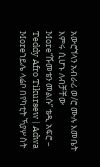አውሮኘላን አብራሪ ወ/ሮ ሙሉ እመቤት እምሩ ሲሆኑ ለብቻቸው
More“ሹመቴን መልሱ” ቴዲ አፍሮ – Teddy Afro Tikursew | Adwa
Moreኀይሌ ላሬቦ በየካቲት ኻያሦስት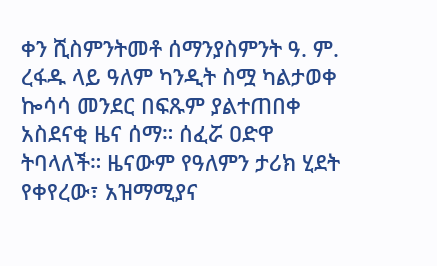ቀን ሺስምንትመቶ ሰማንያስምንት ዓ. ም. ረፋዱ ላይ ዓለም ካንዲት ስሟ ካልታወቀ ኰሳሳ መንደር በፍጹም ያልተጠበቀ አስደናቂ ዜና ሰማ። ሰፈሯ ዐድዋ ትባላለች። ዜናውም የዓለምን ታሪክ ሂደት የቀየረው፣ አዝማሚያና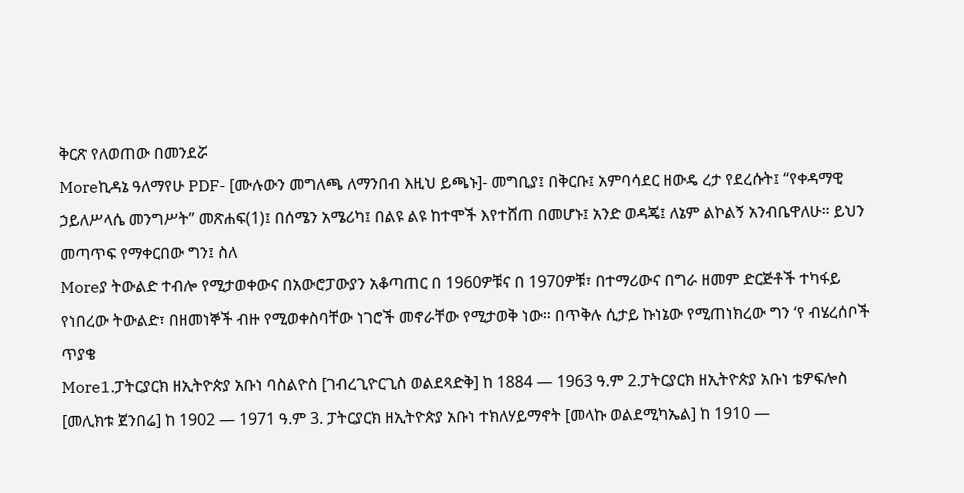ቅርጽ የለወጠው በመንደሯ
Moreኪዳኔ ዓለማየሁ PDF- [ሙሉውን መግለጫ ለማንበብ እዚህ ይጫኑ]- መግቢያ፤ በቅርቡ፤ አምባሳደር ዘውዴ ረታ የደረሱት፤ “የቀዳማዊ ኃይለሥላሴ መንግሥት” መጽሐፍ(1)፤ በሰሜን አሜሪካ፤ በልዩ ልዩ ከተሞች እየተሸጠ በመሆኑ፤ አንድ ወዳጄ፤ ለኔም ልኮልኝ አንብቤዋለሁ። ይህን መጣጥፍ የማቀርበው ግን፤ ስለ
Moreያ ትውልድ ተብሎ የሚታወቀውና በአውሮፓውያን አቆጣጠር በ 1960ዎቹና በ 1970ዎቹ፣ በተማሪውና በግራ ዘመም ድርጅቶች ተካፋይ የነበረው ትውልድ፣ በዘመነኞች ብዙ የሚወቀስባቸው ነገሮች መኖራቸው የሚታወቅ ነው። በጥቅሉ ሲታይ ኩነኔው የሚጠነክረው ግን ‘የ ብሄረሰቦች ጥያቄ
More1.ፓትርያርክ ዘኢትዮጵያ አቡነ ባስልዮስ [ገብረጊዮርጊስ ወልደጻድቅ] ከ 1884 — 1963 ዓ.ም 2.ፓትርያርክ ዘኢትዮጵያ አቡነ ቴዎፍሎስ [መሊክቱ ጀንበሬ] ከ 1902 — 1971 ዓ.ም 3. ፓትርያርክ ዘኢትዮጵያ አቡነ ተክለሃይማኖት [መላኩ ወልደሚካኤል] ከ 1910 —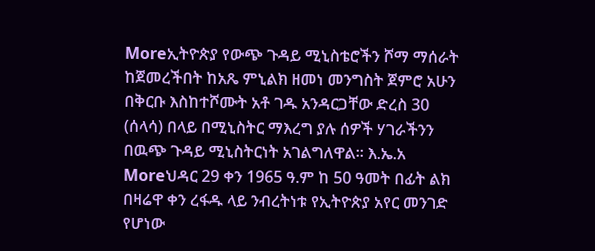Moreኢትዮጵያ የውጭ ጉዳይ ሚኒስቴሮችን ሾማ ማሰራት ከጀመረችበት ከአጼ ምኒልክ ዘመነ መንግስት ጀምሮ አሁን በቅርቡ እስከተሾሙት አቶ ገዱ አንዳርጋቸው ድረስ 30 (ሰላሳ) በላይ በሚኒስትር ማእረግ ያሉ ሰዎች ሃገራችንን በዉጭ ጉዳይ ሚኒስትርነት አገልግለዋል። እ.ኤ.አ
Moreህዳር 29 ቀን 1965 ዓ.ም ከ 50 ዓመት በፊት ልክ በዛሬዋ ቀን ረፋዱ ላይ ንብረትነቱ የኢትዮጵያ አየር መንገድ የሆነው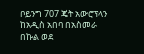ቦይንግ 707 ጄት አውሮፕላን ከአዲስ አበባ በአስመራ በኩል ወደ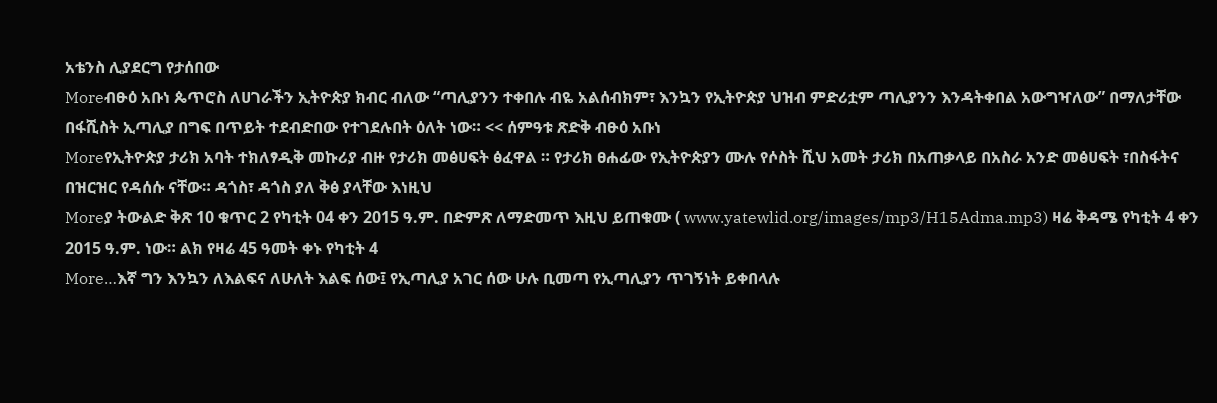አቴንስ ሊያደርግ የታሰበው
Moreብፁዕ አቡነ ጴጥሮስ ለሀገራችን ኢትዮጵያ ክብር ብለው “ጣሊያንን ተቀበሉ ብዬ አልሰብክም፣ እንኳን የኢትዮጵያ ህዝብ ምድሪቷም ጣሊያንን እንዳትቀበል አውግዣለው” በማለታቸው በፋሺስት ኢጣሊያ በግፍ በጥይት ተደብድበው የተገደሉበት ዕለት ነው። << ሰምዓቱ ጽድቅ ብፁዕ አቡነ
Moreየኢትዮጵያ ታሪክ አባት ተክለፃዲቅ መኩሪያ ብዙ የታሪክ መፅሀፍት ፅፈዋል ። የታሪክ ፀሐፊው የኢትዮጵያን ሙሉ የሶስት ሺህ አመት ታሪክ በአጠቃላይ በአስራ አንድ መፅሀፍት ፣በስፋትና በዝርዝር የዳሰሱ ናቸው። ዳጎስ፣ ዳጎስ ያለ ቅፅ ያላቸው እነዚህ
Moreያ ትውልድ ቅጽ 10 ቁጥር 2 የካቲት 04 ቀን 2015 ዓ.ም. በድምጽ ለማድመጥ እዚህ ይጠቁሙ ( www.yatewlid.org/images/mp3/H15Adma.mp3) ዛሬ ቅዳሜ የካቲት 4 ቀን 2015 ዓ.ም. ነው። ልክ የዛሬ 45 ዓመት ቀኑ የካቲት 4
More…እኛ ግን እንኳን ለእልፍና ለሁለት እልፍ ሰው፤ የኢጣሊያ አገር ሰው ሁሉ ቢመጣ የኢጣሊያን ጥገኝነት ይቀበላሉ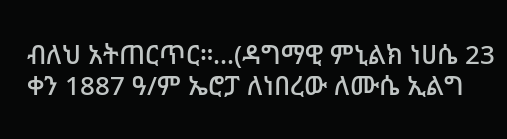ብለህ አትጠርጥር።…(ዳግማዊ ምኒልክ ነሀሴ 23 ቀን 1887 ዓ/ም ኤሮፓ ለነበረው ለሙሴ ኢልግ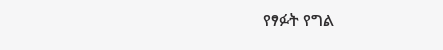የፃፉት የግል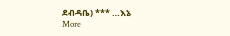ደብዳቤ) *** …እኔ
More